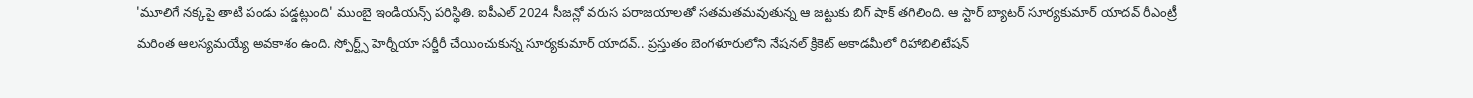'మూలిగే నక్కపై తాటి పండు పడ్డట్లుంది' ముంబై ఇండియన్స్ పరిస్థితి. ఐపీఎల్ 2024 సీజన్లో వరుస పరాజయాలతో సతమతమవుతున్న ఆ జట్టుకు బిగ్ షాక్ తగిలింది. ఆ స్టార్ బ్యాటర్ సూర్యకుమార్ యాదవ్ రీఎంట్రీ మరింత ఆలస్యమయ్యే అవకాశం ఉంది. స్పోర్ట్స్ హెర్నీయా సర్జీరీ చేయించుకున్న సూర్యకుమార్ యాదవ్.. ప్రస్తుతం బెంగళూరులోని నేషనల్ క్రికెట్ అకాడమీలో రిహాబిలిటేషన్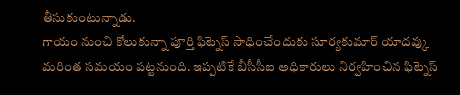తీసుకుంటున్నాడు.
గాయం నుంచి కోలుకున్నా పూర్తి ఫిట్నెస్ సాధించేందుకు సూర్యకుమార్ యాదవ్కు మరింత సమయం పట్టనుంది. ఇప్పటికే బీసీసీఐ అధికారులు నిర్వహించిన ఫిట్నెస్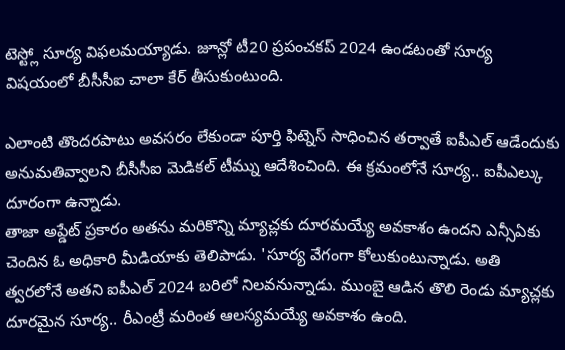టెస్ట్లో సూర్య విఫలమయ్యాడు. జూన్లో టీ20 ప్రపంచకప్ 2024 ఉండటంతో సూర్య విషయంలో బీసీసీఐ చాలా కేర్ తీసుకుంటుంది.

ఎలాంటి తొందరపాటు అవసరం లేకుండా పూర్తి ఫిట్నెస్ సాధించిన తర్వాతే ఐపీఎల్ ఆడేందుకు అనుమతివ్వాలని బీసీసీఐ మెడికల్ టీమ్ను ఆదేశించింది. ఈ క్రమంలోనే సూర్య.. ఐపీఎల్కు దూరంగా ఉన్నాడు.
తాజా అప్డేట్ ప్రకారం అతను మరికొన్ని మ్యాచ్లకు దూరమయ్యే అవకాశం ఉందని ఎన్సీఏకు చెందిన ఓ అధికారి మీడియాకు తెలిపాడు. 'సూర్య వేగంగా కోలుకుంటున్నాడు. అతి త్వరలోనే అతని ఐపీఎల్ 2024 బరిలో నిలవనున్నాడు. ముంబై ఆడిన తొలి రెండు మ్యాచ్లకు దూరమైన సూర్య.. రీఎంట్రీ మరింత ఆలస్యమయ్యే అవకాశం ఉంది.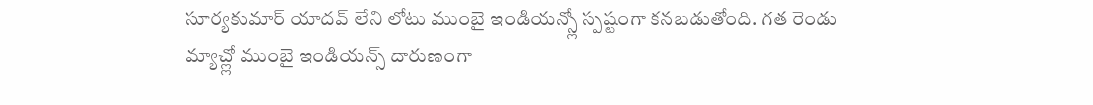సూర్యకుమార్ యాదవ్ లేని లోటు ముంబై ఇండియన్స్లో స్పష్టంగా కనబడుతోంది. గత రెండు మ్యాచ్ల్లో ముంబై ఇండియన్స్ దారుణంగా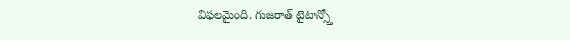విఫలమైంది. గుజరాత్ టైటాన్స్తో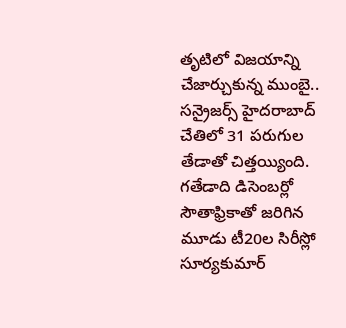తృటిలో విజయాన్ని చేజార్చుకున్న ముంబై.. సన్రైజర్స్ హైదరాబాద్ చేతిలో 31 పరుగుల తేడాతో చిత్తయ్యింది. గతేడాది డిసెంబర్లో సౌతాఫ్రికాతో జరిగిన మూడు టీ20ల సిరీస్లో సూర్యకుమార్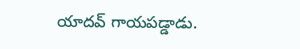యాదవ్ గాయపడ్డాడు.